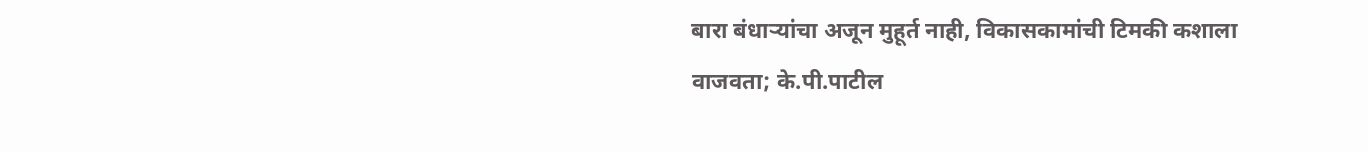बारा बंधाऱ्यांचा अजून मुहूर्त नाही, विकासकामांची टिमकी कशाला वाजवता; के.पी.पाटील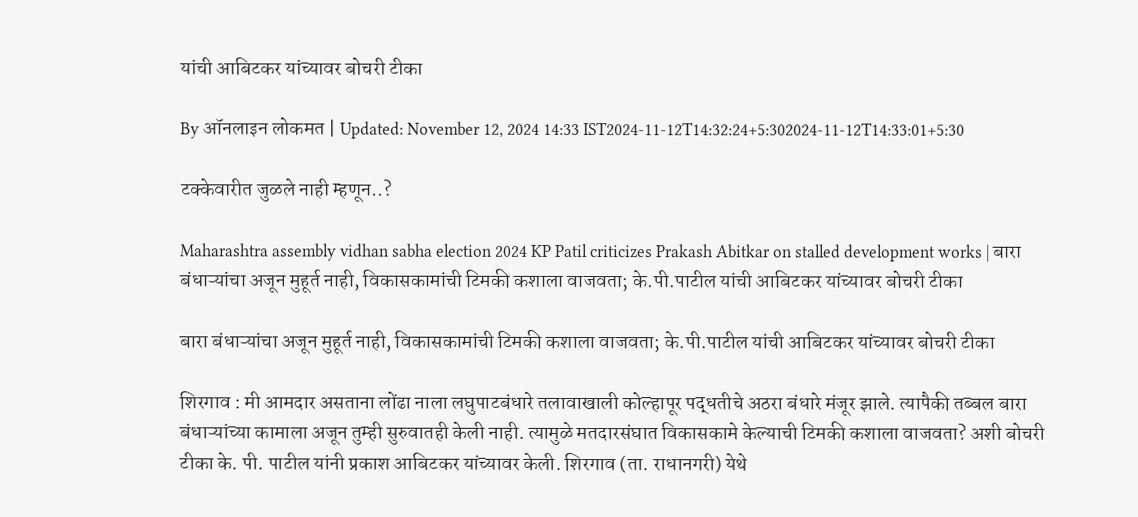यांची आबिटकर यांच्यावर बोचरी टीका

By ऑनलाइन लोकमत | Updated: November 12, 2024 14:33 IST2024-11-12T14:32:24+5:302024-11-12T14:33:01+5:30

टक्केवारीत जुळले नाही म्हणून..?

Maharashtra assembly vidhan sabha election 2024 KP Patil criticizes Prakash Abitkar on stalled development works | बारा बंधाऱ्यांचा अजून मुहूर्त नाही, विकासकामांची टिमकी कशाला वाजवता; के.पी.पाटील यांची आबिटकर यांच्यावर बोचरी टीका

बारा बंधाऱ्यांचा अजून मुहूर्त नाही, विकासकामांची टिमकी कशाला वाजवता; के.पी.पाटील यांची आबिटकर यांच्यावर बोचरी टीका

शिरगाव : मी आमदार असताना लोंढा नाला लघुपाटबंधारे तलावाखाली कोल्हापूर पद्धतीचे अठरा बंधारे मंजूर झाले. त्यापैकी तब्बल बारा बंधाऱ्यांच्या कामाला अजून तुम्ही सुरुवातही केली नाही. त्यामुळे मतदारसंघात विकासकामे केल्याची टिमकी कशाला वाजवता? अशी बोचरी टीका के. पी. पाटील यांनी प्रकाश आबिटकर यांच्यावर केली. शिरगाव (ता. राधानगरी) येथे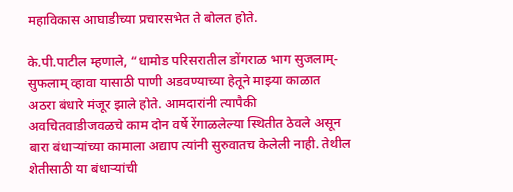महाविकास आघाडीच्या प्रचारसभेत ते बोलत होते.

के.पी.पाटील म्हणाले, “धामोड परिसरातील डोंगराळ भाग सुजलाम्-सुफलाम् व्हावा यासाठी पाणी अडवण्याच्या हेतूने माझ्या काळात अठरा बंधारे मंजूर झाले होते. आमदारांनी त्यापैकी अवचितवाडीजवळचे काम दोन वर्षे रेंगाळलेल्या स्थितीत ठेवले असून बारा बंधाऱ्यांच्या कामाला अद्याप त्यांनी सुरुवातच केलेली नाही. तेथील शेतीसाठी या बंधाऱ्यांची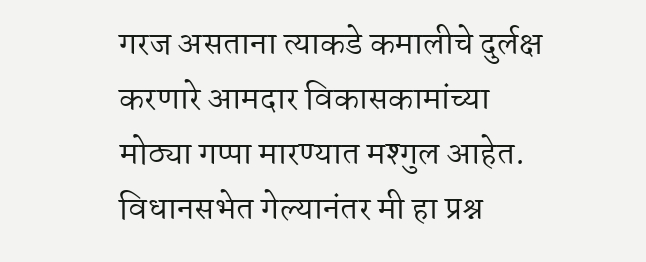गरज असताना त्याकडे कमालीचे दुर्लक्ष करणारे आमदार विकासकामांच्या मोठ्या गप्पा मारण्यात मश्गुल आहेत. विधानसभेत गेल्यानंतर मी हा प्रश्न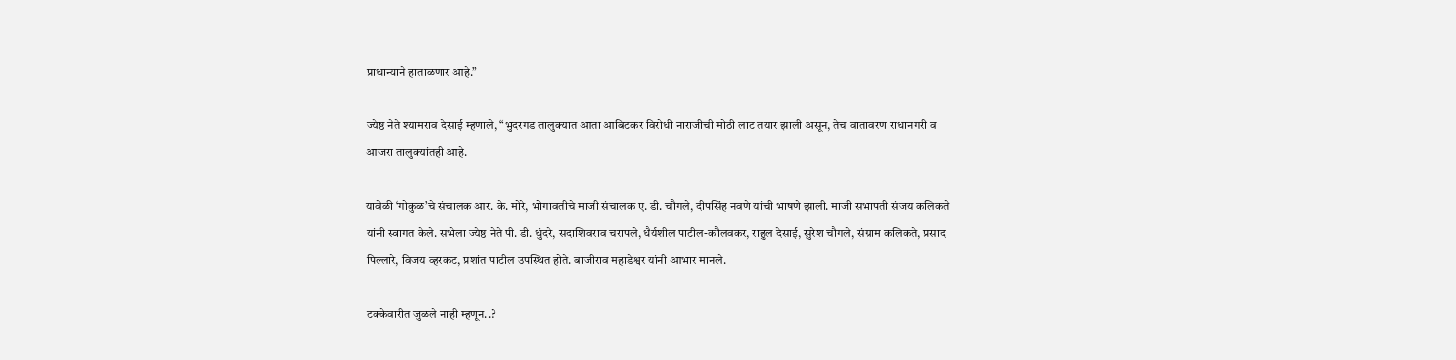प्राधान्याने हाताळणार आहे.”

ज्येष्ठ नेते श्यामराव देसाई म्हणाले, “भुदरगड तालुक्यात आता आबिटकर विरोधी नाराजीची मोठी लाट तयार झाली असून, तेच वातावरण राधानगरी व आजरा तालुक्यांतही आहे.

यावेळी ‘गोकुळ’चे संचालक आर. के. मोरे, भोगावतीचे माजी संचालक ए. डी. चौगले, दीपसिंह नवणे यांची भाषणे झाली. माजी सभापती संजय कलिकते यांनी स्वागत केले. सभेला ज्येष्ठ नेते पी. डी. धुंदरे, सदाशिवराव चरापले, धैर्यशील पाटील-कौलवकर, राहुल देसाई, सुरेश चौगले, संग्राम कलिकते, प्रसाद पिल्लारे, विजय व्हरकट, प्रशांत पाटील उपस्थित होते. बाजीराव महाडेश्वर यांनी आभार मानले.

टक्केवारीत जुळले नाही म्हणून..?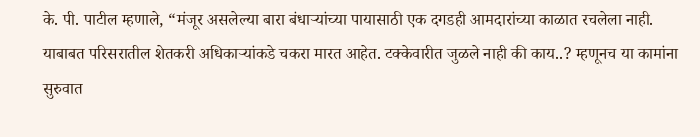के. पी. पाटील म्हणाले, “मंजूर असलेल्या बारा बंधाऱ्यांच्या पायासाठी एक दगडही आमदारांच्या काळात रचलेला नाही. याबाबत परिसरातील शेतकरी अधिकाऱ्यांकडे चकरा मारत आहेत. टक्केवारीत जुळले नाही की काय..? म्हणूनच या कामांना सुरुवात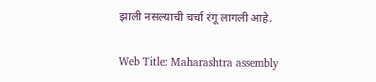झाली नसल्याची चर्चा रंगू लागली आहे.

Web Title: Maharashtra assembly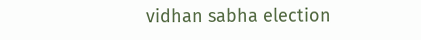vidhan sabha election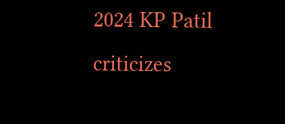2024 KP Patil criticizes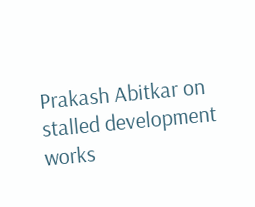Prakash Abitkar on stalled development works